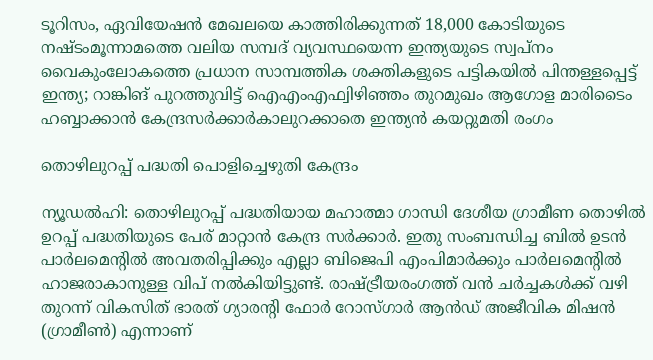ടൂറിസം, ഏവിയേഷന്‍ മേഖലയെ കാത്തിരിക്കുന്നത് 18,000 കോടിയുടെ നഷ്ടംമൂന്നാമത്തെ വലിയ സമ്പദ് വ്യവസ്ഥയെന്ന ഇന്ത്യയുടെ സ്വപ്നം വൈകുംലോകത്തെ പ്രധാന സാമ്പത്തിക ശക്തികളുടെ പട്ടികയിൽ പിന്തള്ളപ്പെട്ട് ഇന്ത്യ; റാങ്കിങ് പുറത്തുവിട്ട് ഐഎംഎഫ്വിഴിഞ്ഞം തുറമുഖം ആഗോള മാരിടൈം ഹബ്ബാക്കാൻ കേന്ദ്രസർക്കാർകാലുറക്കാതെ ഇന്ത്യൻ കയറ്റുമതി രംഗം

തൊഴിലുറപ്പ് പദ്ധതി പൊളിച്ചെഴുതി കേന്ദ്രം

ന്യൂഡൽഹി: തൊഴിലുറപ്പ് പദ്ധതിയായ മഹാത്മാ ഗാന്ധി ദേശീയ ഗ്രാമീണ തൊഴിൽ ഉറപ്പ് പദ്ധതിയുടെ പേര് മാറ്റാൻ കേന്ദ്ര സർക്കാർ. ഇതു സംബന്ധിച്ച ബിൽ ഉടൻ പാർലമെന്റിൽ അവതരിപ്പിക്കും എല്ലാ ബിജെപി എംപിമാർക്കും പാർലമെന്റിൽ ഹാജരാകാനുള്ള വിപ് നൽകിയിട്ടുണ്ട്. രാഷ്ട്രീയരംഗത്ത് വൻ ചർച്ചകൾക്ക് വഴി തുറന്ന് വികസിത് ഭാരത് ഗ്യാരന്റി ഫോർ റോസ്ഗാർ ആൻഡ് അജീവിക മിഷൻ (ഗ്രാമീൺ) എന്നാണ്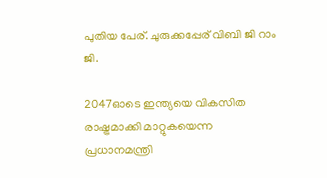പുതിയ പേര്. ചുരുക്കപ്പേര് വിബി ജി റാം ജി.

2047ഓടെ ഇന്ത്യയെ വികസിത രാഷ്ട്രമാക്കി മാറ്റുകയെന്ന പ്രധാനമന്ത്രി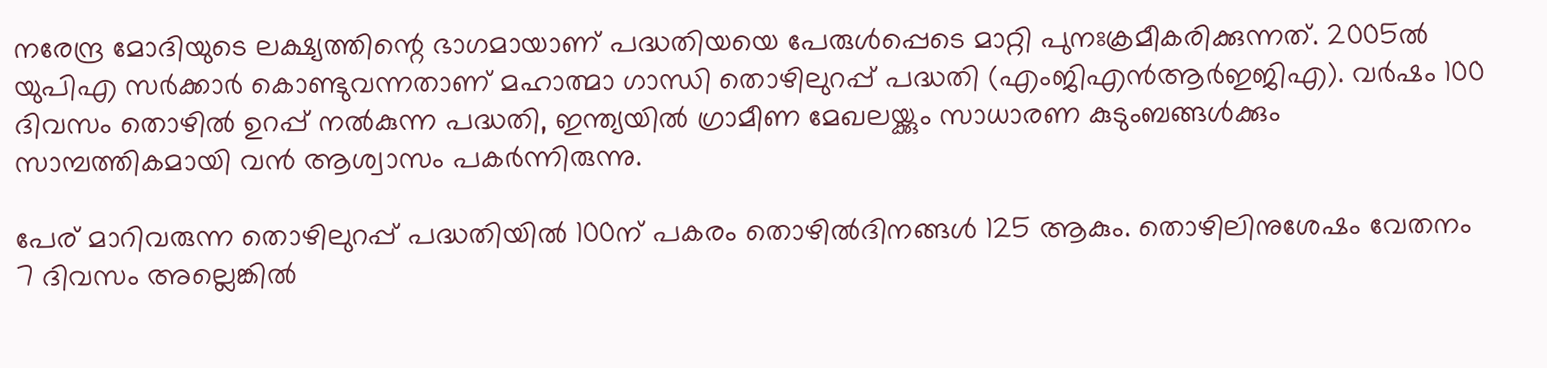നരേന്ദ്ര മോദിയുടെ ലക്ഷ്യത്തിന്റെ ഭാഗമായാണ് പദ്ധതിയയെ പേരുൾപ്പെടെ മാറ്റി പുനഃക്രമീകരിക്കുന്നത്. 2005ൽ‌ യുപിഎ സർക്കാർ കൊണ്ടുവന്നതാണ് മഹാത്മാ ഗാന്ധി തൊഴിലുറപ്പ് പദ്ധതി (എംജിഎൻആർഇജിഎ). വർഷം 100 ദിവസം തൊഴിൽ ഉറപ്പ് നൽകുന്ന പദ്ധതി, ഇന്ത്യയിൽ ഗ്രാമീണ മേഖലയ്ക്കും സാധാരണ കുടുംബങ്ങൾക്കും സാമ്പത്തികമായി വൻ ആശ്വാസം പകർന്നിരുന്നു.

പേര് മാറിവരുന്ന തൊഴിലുറപ്പ് പദ്ധതിയിൽ 100ന് പകരം തൊഴിൽദിനങ്ങൾ 125 ആകും. തൊഴിലിനുശേഷം വേതനം 7 ദിവസം അല്ലെങ്കില്‍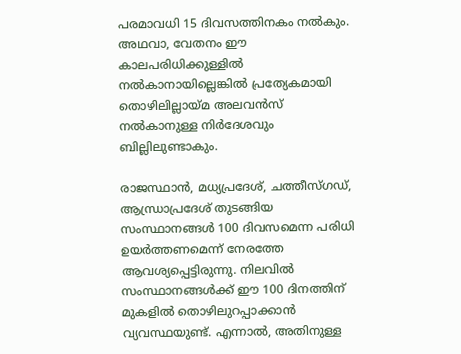പരമാവധി 15 ദിവസത്തിനകം നൽകും. അഥവാ, വേതനം ഈ കാലപരിധിക്കുള്ളിൽ നൽകാനായില്ലെങ്കിൽ പ്രത്യേകമായി തൊഴിലില്ലായ്മ അലവൻസ് നൽകാനുള്ള നിർദേശവും ബില്ലിലുണ്ടാകും.

രാജസ്ഥാൻ, മധ്യപ്രദേശ്, ചത്തീസ്ഗഡ്, ആന്ധ്രാപ്രദേശ് തുടങ്ങിയ സംസ്ഥാനങ്ങൾ 100 ദിവസമെന്ന പരിധി ഉയർത്തണമെന്ന് നേരത്തേ ആവശ്യപ്പെട്ടിരുന്നു. നിലവിൽ സംസ്ഥാനങ്ങൾക്ക് ഈ 100 ദിനത്തിന് മുകളിൽ തൊഴിലുറപ്പാക്കാൻ വ്യവസ്ഥയുണ്ട്. എന്നാൽ, അതിനുള്ള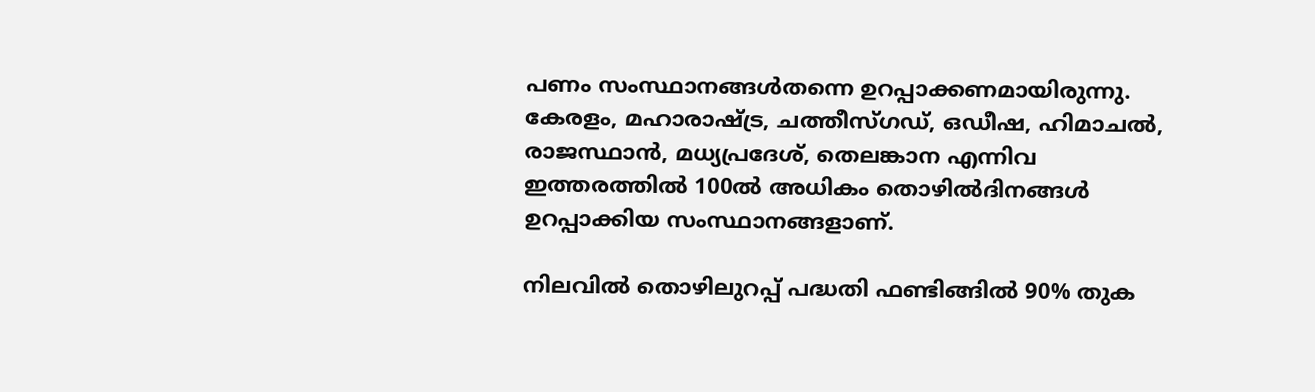പണം സംസ്ഥാനങ്ങൾതന്നെ ഉറപ്പാക്കണമായിരുന്നു. കേരളം, മഹാരാഷ്ട്ര, ചത്തീസ്ഗഡ്, ഒഡീഷ, ഹിമാചൽ‌, രാജസ്ഥാൻ, മധ്യപ്രദേശ്, തെലങ്കാന എന്നിവ ഇത്തരത്തിൽ 100ൽ അധികം തൊഴിൽദിനങ്ങൾ ഉറപ്പാക്കിയ സംസ്ഥാനങ്ങളാണ്.

നിലവിൽ തൊഴിലുറപ്പ് പദ്ധതി ഫണ്ടിങ്ങിൽ 90% തുക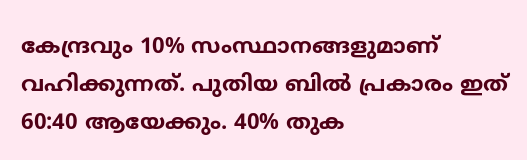കേന്ദ്രവും 10% സംസ്ഥാനങ്ങളുമാണ് വഹിക്കുന്നത്. പുതിയ ബിൽ പ്രകാരം ഇത് 60:40 ആയേക്കും. 40% തുക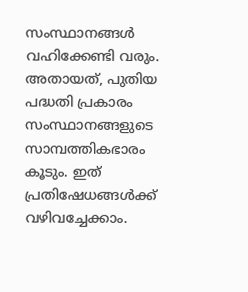സംസ്ഥാനങ്ങൾ വഹിക്കേണ്ടി വരും. അതായത്, പുതിയ പദ്ധതി പ്രകാരം സംസ്ഥാനങ്ങളുടെ സാമ്പത്തികഭാരം കൂടും. ഇത് പ്രതിഷേധങ്ങൾക്ക് വഴിവച്ചേക്കാം.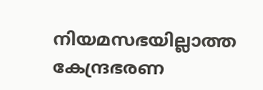നിയമസഭയില്ലാത്ത കേന്ദ്രഭരണ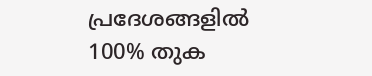പ്രദേശങ്ങളിൽ‌ 100% തുക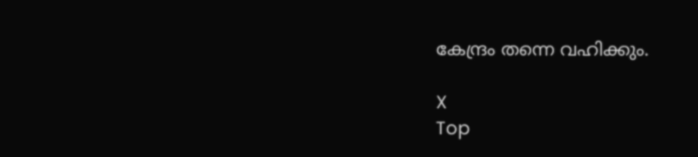കേന്ദ്രം തന്നെ വഹിക്കും.

X
Top